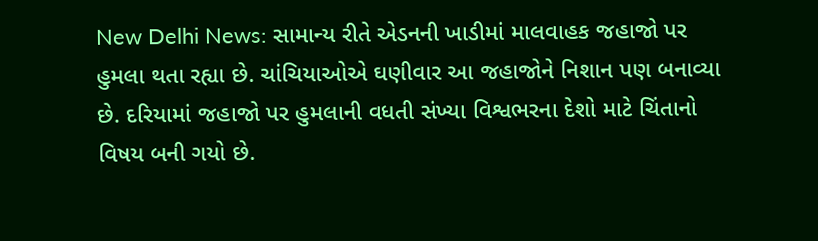New Delhi News: સામાન્ય રીતે એડનની ખાડીમાં માલવાહક જહાજો પર હુમલા થતા રહ્યા છે. ચાંચિયાઓએ ઘણીવાર આ જહાજોને નિશાન પણ બનાવ્યા છે. દરિયામાં જહાજો પર હુમલાની વધતી સંખ્યા વિશ્વભરના દેશો માટે ચિંતાનો વિષય બની ગયો છે.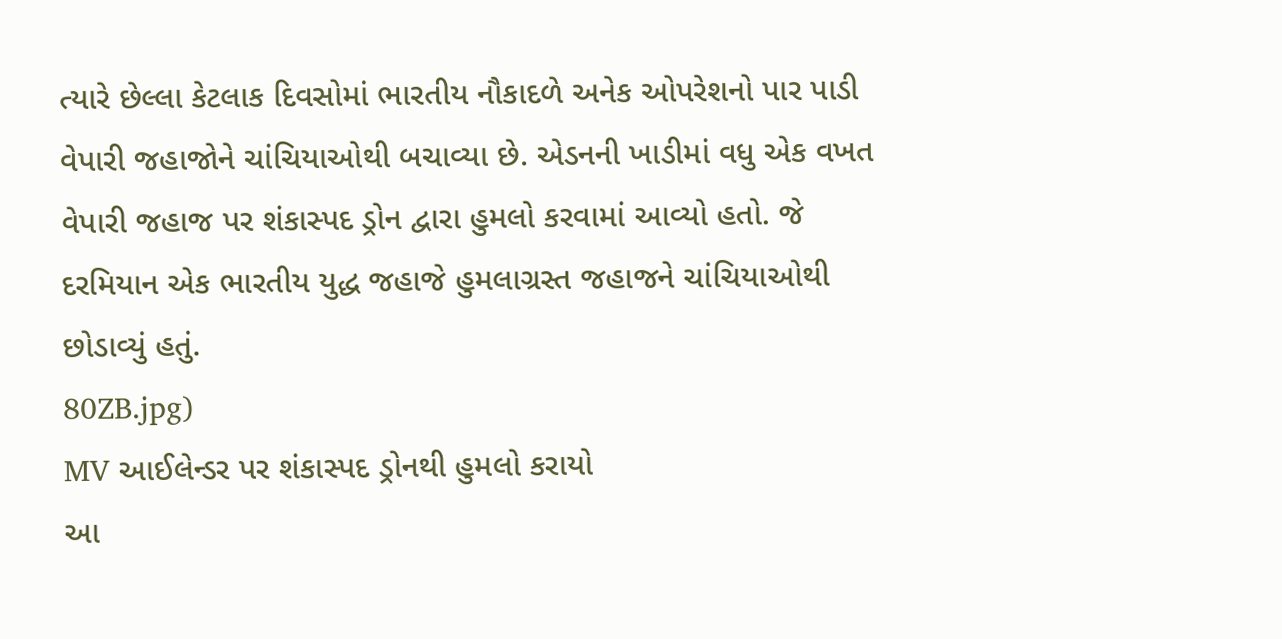ત્યારે છેલ્લા કેટલાક દિવસોમાં ભારતીય નૌકાદળે અનેક ઓપરેશનો પાર પાડી વેપારી જહાજોને ચાંચિયાઓથી બચાવ્યા છે. એડનની ખાડીમાં વધુ એક વખત વેપારી જહાજ પર શંકાસ્પદ ડ્રોન દ્વારા હુમલો કરવામાં આવ્યો હતો. જે દરમિયાન એક ભારતીય યુદ્ધ જહાજે હુમલાગ્રસ્ત જહાજને ચાંચિયાઓથી છોડાવ્યું હતું.
80ZB.jpg)
MV આઈલેન્ડર પર શંકાસ્પદ ડ્રોનથી હુમલો કરાયો
આ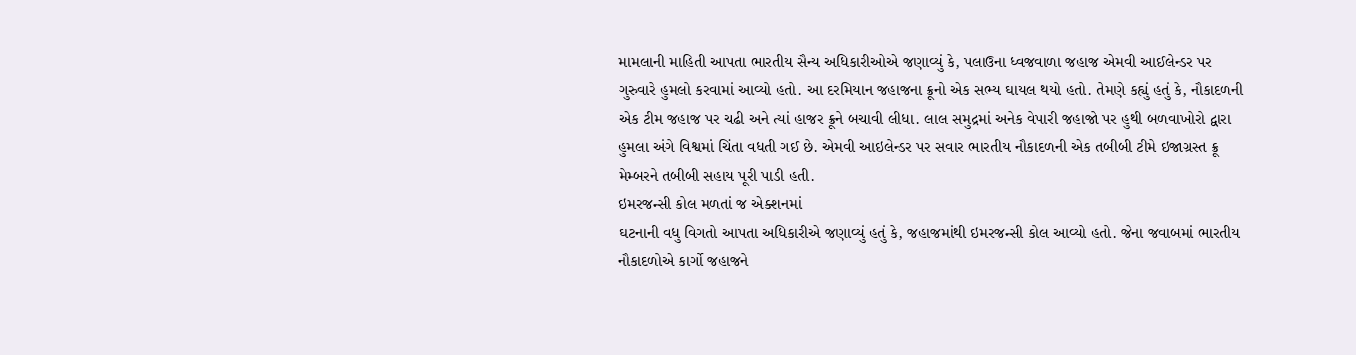મામલાની માહિતી આપતા ભારતીય સૈન્ય અધિકારીઓએ જણાવ્યું કે, પલાઉના ધ્વજવાળા જહાજ એમવી આઈલેન્ડર પર ગુરુવારે હુમલો કરવામાં આવ્યો હતો. આ દરમિયાન જહાજના ક્રૂનો એક સભ્ય ઘાયલ થયો હતો. તેમણે કહ્યું હતું કે, નૌકાદળની એક ટીમ જહાજ પર ચઢી અને ત્યાં હાજર ક્રૂને બચાવી લીધા. લાલ સમુદ્રમાં અનેક વેપારી જહાજો પર હુથી બળવાખોરો દ્વારા હુમલા અંગે વિશ્વમાં ચિંતા વધતી ગઈ છે. એમવી આઇલેન્ડર પર સવાર ભારતીય નૌકાદળની એક તબીબી ટીમે ઇજાગ્રસ્ત ક્રૂ મેમ્બરને તબીબી સહાય પૂરી પાડી હતી.
ઇમરજન્સી કોલ મળતાં જ એક્શનમાં
ઘટનાની વધુ વિગતો આપતા અધિકારીએ જણાવ્યું હતું કે, જહાજમાંથી ઇમરજન્સી કોલ આવ્યો હતો. જેના જવાબમાં ભારતીય નૌકાદળોએ કાર્ગો જહાજને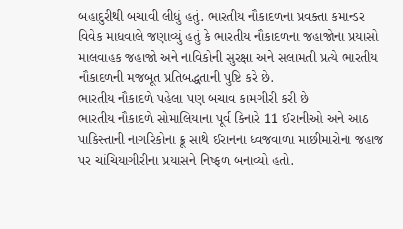બહાદુરીથી બચાવી લીધું હતું. ભારતીય નૌકાદળના પ્રવક્તા કમાન્ડર વિવેક માધવાલે જણાવ્યું હતું કે ભારતીય નૌકાદળના જહાજોના પ્રયાસો માલવાહક જહાજો અને નાવિકોની સુરક્ષા અને સલામતી પ્રત્યે ભારતીય નૌકાદળની મજબૂત પ્રતિબદ્ધતાની પુષ્ટિ કરે છે.
ભારતીય નૌકાદળે પહેલા પણ બચાવ કામગીરી કરી છે
ભારતીય નૌકાદળે સોમાલિયાના પૂર્વ કિનારે 11 ઈરાનીઓ અને આઠ પાકિસ્તાની નાગરિકોના ક્રૂ સાથે ઈરાનના ધ્વજવાળા માછીમારોના જહાજ પર ચાંચિયાગીરીના પ્રયાસને નિષ્ફળ બનાવ્યો હતો.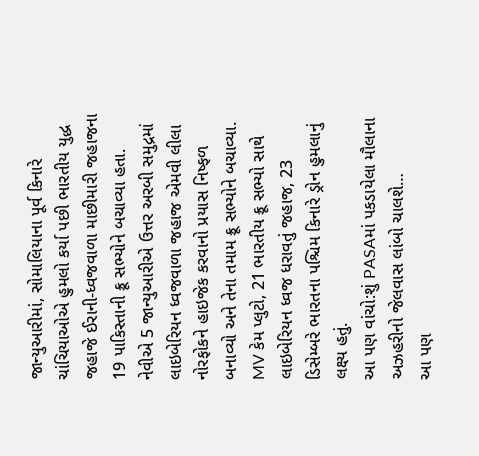જાન્યુઆરીમાં, સોમાલિયાના પૂર્વ કિનારે ચાંચિયાઓએ હુમલો કર્યા પછી ભારતીય યુદ્ધ જહાજે ઈરાની-ધ્વજવાળા માછીમારી જહાજના 19 પાકિસ્તાની ક્રૂ સભ્યોને બચાવ્યા હતા.
નેવીએ 5 જાન્યુઆરીએ ઉત્તર અરબી સમુદ્રમાં લાઇબેરિયન ધ્વજવાળા જહાજ એમવી લીલા નોરફોકને હાઇજેક કરવાનો પ્રયાસ નિષ્ફળ બનાવ્યો અને તેના તમામ ક્રૂ સભ્યોને બચાવ્યા. MV કેમ પ્લુટો, 21 ભારતીય ક્રૂ સભ્યો સાથે લાઇબેરિયન ધ્વજ ધરાવતું જહાજ, 23 ડિસેમ્બરે ભારતના પશ્ચિમ કિનારે ડ્રોન હુમલાનું લક્ષ્ય હતું.
આ પણ વાંચો:શું PASAમાં પકડાયેલા મૌલાના અઝહરીનો જેલવાસ લાંબો ચાલશે…
આ પણ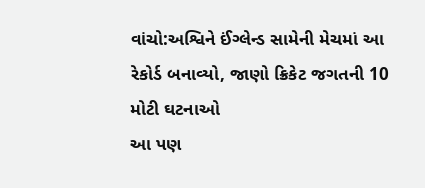વાંચો:અશ્વિને ઈંગ્લેન્ડ સામેની મેચમાં આ રેકોર્ડ બનાવ્યો, જાણો ક્રિકેટ જગતની 10 મોટી ઘટનાઓ
આ પણ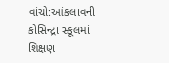વાંચો:આંકલાવની કોસિન્દ્રા સ્કૂલમાં શિક્ષણ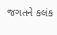જગતને કલંક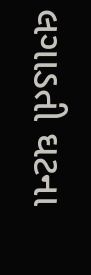લગાડતી ઘટના